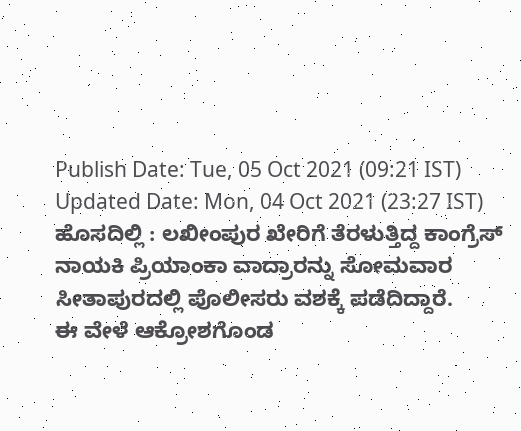Publish Date: Tue, 05 Oct 2021 (09:21 IST)
Updated Date: Mon, 04 Oct 2021 (23:27 IST)
ಹೊಸದಿಲ್ಲಿ : ಲಖೀಂಪುರ ಖೇರಿಗೆ ತೆರಳುತ್ತಿದ್ದ ಕಾಂಗ್ರೆಸ್ ನಾಯಕಿ ಪ್ರಿಯಾಂಕಾ ವಾದ್ರಾರನ್ನು ಸೋಮವಾರ ಸೀತಾಪುರದಲ್ಲಿ ಪೊಲೀಸರು ವಶಕ್ಕೆ ಪಡೆದಿದ್ದಾರೆ.
ಈ ವೇಳೆ ಆಕ್ರೋಶಗೊಂಡ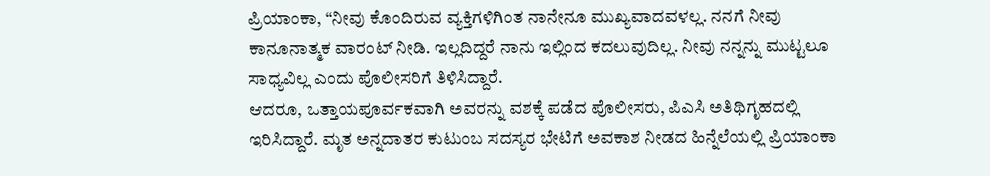ಪ್ರಿಯಾಂಕಾ, “ನೀವು ಕೊಂದಿರುವ ವ್ಯಕ್ತಿಗಳಿಗಿಂತ ನಾನೇನೂ ಮುಖ್ಯವಾದವಳಲ್ಲ. ನನಗೆ ನೀವು ಕಾನೂನಾತ್ಮಕ ವಾರಂಟ್ ನೀಡಿ. ಇಲ್ಲದಿದ್ದರೆ ನಾನು ಇಲ್ಲಿಂದ ಕದಲುವುದಿಲ್ಲ. ನೀವು ನನ್ನನ್ನು ಮುಟ್ಟಲೂ ಸಾಧ್ಯವಿಲ್ಲ ಎಂದು ಪೊಲೀಸರಿಗೆ ತಿಳಿಸಿದ್ದಾರೆ.
ಆದರೂ, ಒತ್ತಾಯಪೂರ್ವಕವಾಗಿ ಅವರನ್ನು ವಶಕ್ಕೆ ಪಡೆದ ಪೊಲೀಸರು, ಪಿಎಸಿ ಅತಿಥಿಗೃಹದಲ್ಲಿ ಇರಿಸಿದ್ದಾರೆ. ಮೃತ ಅನ್ನದಾತರ ಕುಟುಂಬ ಸದಸ್ಯರ ಭೇಟಿಗೆ ಅವಕಾಶ ನೀಡದ ಹಿನ್ನೆಲೆಯಲ್ಲಿ ಪ್ರಿಯಾಂಕಾ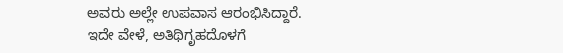ಅವರು ಅಲ್ಲೇ ಉಪವಾಸ ಆರಂಭಿಸಿದ್ದಾರೆ.
ಇದೇ ವೇಳೆ, ಅತಿಥಿಗೃಹದೊಳಗೆ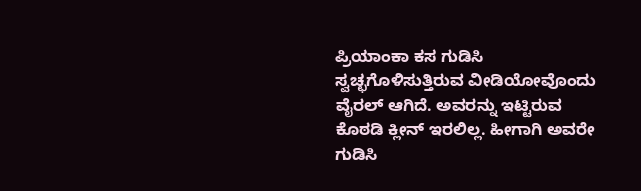ಪ್ರಿಯಾಂಕಾ ಕಸ ಗುಡಿಸಿ ಸ್ವಚ್ಛಗೊಳಿಸುತ್ತಿರುವ ವೀಡಿಯೋವೊಂದು ವೈರಲ್ ಆಗಿದೆ. ಅವರನ್ನು ಇಟ್ಟಿರುವ ಕೊಠಡಿ ಕ್ಲೀನ್ ಇರಲಿಲ್ಲ. ಹೀಗಾಗಿ ಅವರೇ ಗುಡಿಸಿ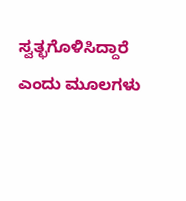ಸ್ವತ್ಛಗೊಳಿಸಿದ್ದಾರೆ ಎಂದು ಮೂಲಗಳು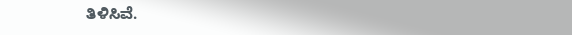ತಿಳಿಸಿವೆ.